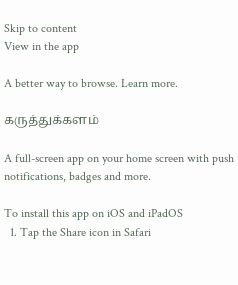Skip to content
View in the app

A better way to browse. Learn more.

கருத்துக்களம்

A full-screen app on your home screen with push notifications, badges and more.

To install this app on iOS and iPadOS
  1. Tap the Share icon in Safari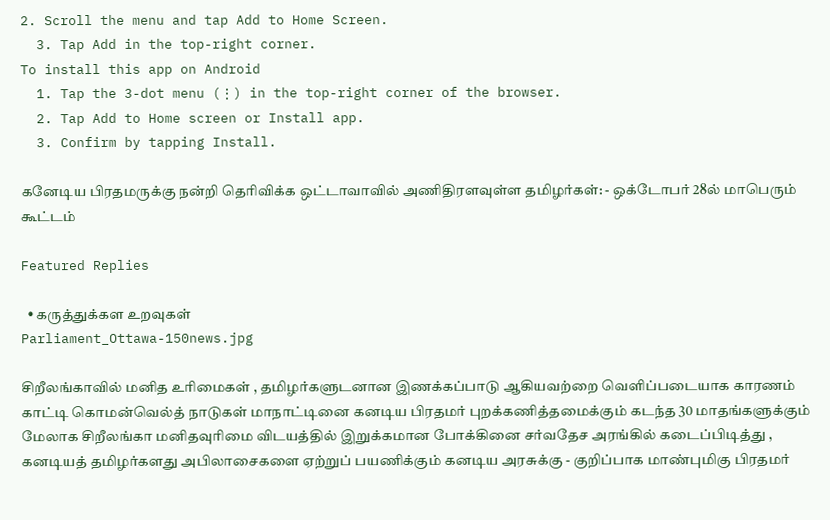2. Scroll the menu and tap Add to Home Screen.
  3. Tap Add in the top-right corner.
To install this app on Android
  1. Tap the 3-dot menu (⋮) in the top-right corner of the browser.
  2. Tap Add to Home screen or Install app.
  3. Confirm by tapping Install.

கனேடிய பிரதமருக்கு நன்றி தெரிவிக்க ஒட்டாவாவில் அணிதிரளவுள்ள தமிழர்கள்: - ஒக்டோபர் 28ல் மாபெரும் கூட்டம்

Featured Replies

  • கருத்துக்கள உறவுகள்
Parliament_Ottawa-150news.jpg

சிறீலங்காவில் மனித உரிமைகள் , தமிழர்களுடனான இணக்கப்பாடு ஆகியவற்றை வெளிப்படையாக காரணம் காட்டி கொமன்வெல்த் நாடுகள் மாநாட்டினை கனடிய பிரதமர் புறக்கணித்தமைக்கும் கடந்த 30 மாதங்களுக்கும் மேலாக சிறீலங்கா மனிதவுரிமை விடயத்தில் இறுக்கமான போக்கினை சர்வதேச அரங்கில் கடைப்பிடித்து , கனடியத் தமிழர்களது அபிலாசைகளை ஏற்றுப் பயணிக்கும் கனடிய அரசுக்கு - குறிப்பாக மாண்புமிகு பிரதமர்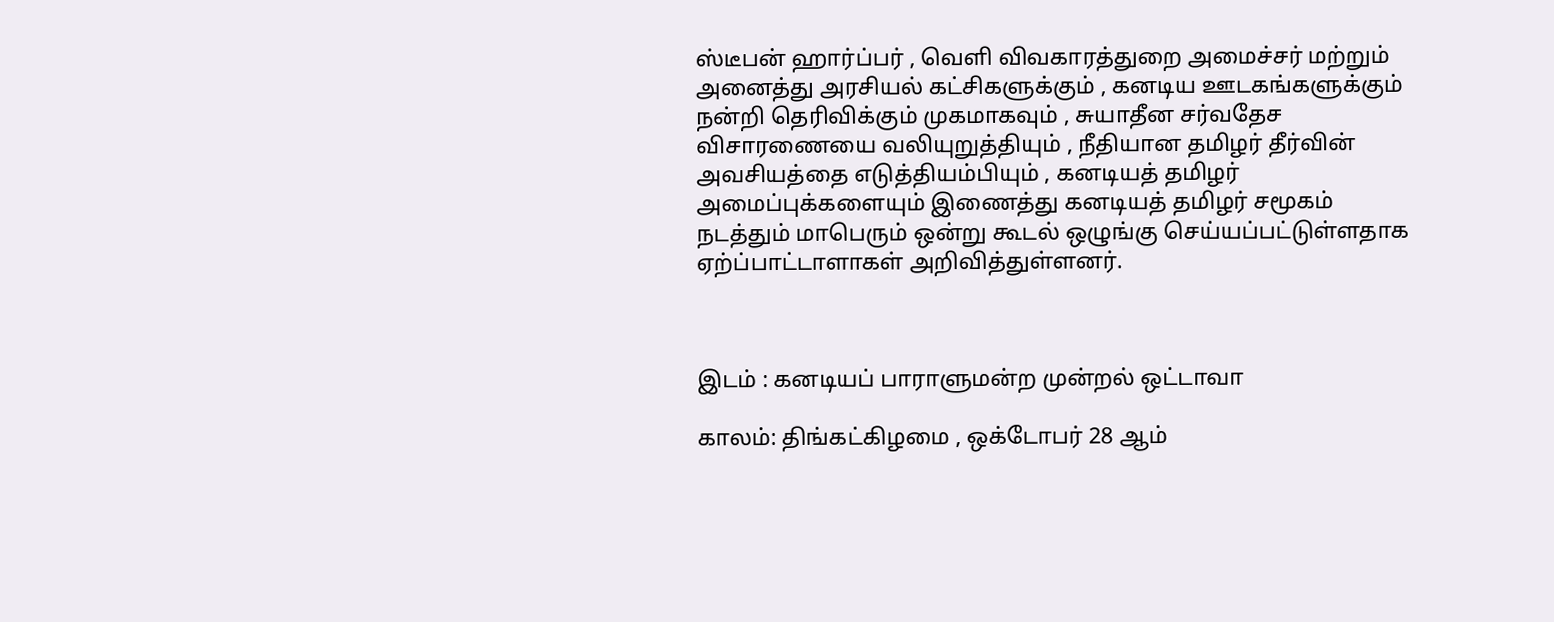ஸ்டீபன் ஹார்ப்பர் , வெளி விவகாரத்துறை அமைச்சர் மற்றும் அனைத்து அரசியல் கட்சிகளுக்கும் , கனடிய ஊடகங்களுக்கும் நன்றி தெரிவிக்கும் முகமாகவும் , சுயாதீன சர்வதேச விசாரணையை வலியுறுத்தியும் , நீதியான தமிழர் தீர்வின் அவசியத்தை எடுத்தியம்பியும் , கனடியத் தமிழர் அமைப்புக்களையும் இணைத்து கனடியத் தமிழர் சமூகம் நடத்தும் மாபெரும் ஒன்று கூடல் ஒழுங்கு செய்யப்பட்டுள்ளதாக ஏற்ப்பாட்டாளாகள் அறிவித்துள்ளனர்.



இடம் : கனடியப் பாராளுமன்ற முன்றல் ஒட்டாவா

காலம்: திங்கட்கிழமை , ஒக்டோபர் 28 ஆம்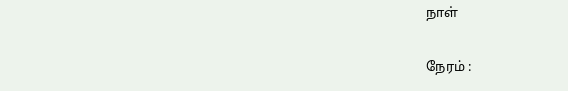நாள்

நேரம் :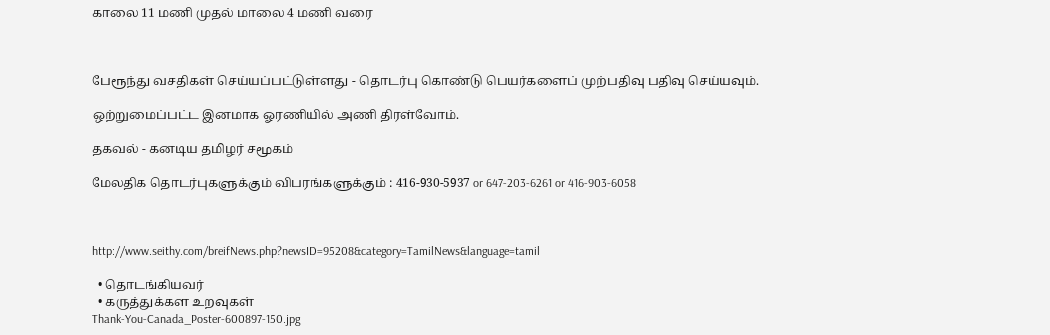காலை 11 மணி முதல் மாலை 4 மணி வரை



பேரூந்து வசதிகள் செய்யப்பட்டுள்ளது - தொடர்பு கொண்டு பெயர்களைப் முற்பதிவு பதிவு செய்யவும்.

ஒற்றுமைப்பட்ட இனமாக ஓரணியில் அணி திரள்வோம்.

தகவல் - கனடிய தமிழர் சமூகம்

மேலதிக தொடர்புகளுக்கும் விபரங்களுக்கும் : 416-930-5937 or 647-203-6261 or 416-903-6058



http://www.seithy.com/breifNews.php?newsID=95208&category=TamilNews&language=tamil

  • தொடங்கியவர்
  • கருத்துக்கள உறவுகள்
Thank-You-Canada_Poster-600897-150.jpg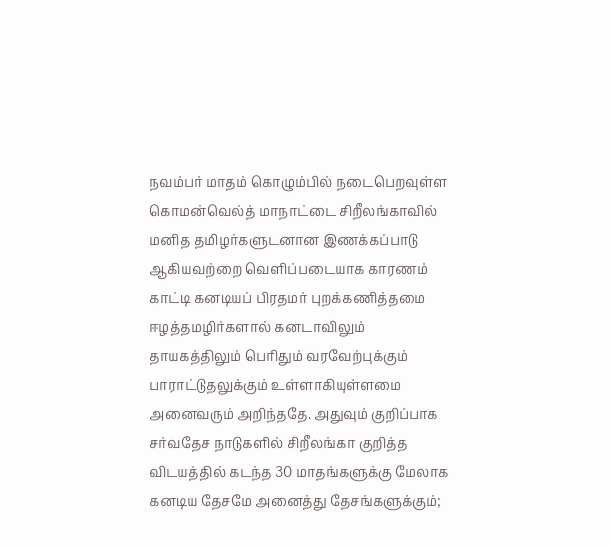நவம்பர் மாதம் கொழும்பில் நடைபெறவுள்ள கொமன்வெல்த் மாநாட்டை சிறீலங்காவில் மனித தமிழர்களுடனான இணக்கப்பாடு ஆகியவற்றை வெளிப்படையாக காரணம் காட்டி கனடியப் பிரதமர் புறக்கணித்தமை ஈழத்தமழிர்களால் கனடாவிலும் தாயகத்திலும் பெரிதும் வரவேற்புக்கும் பாராட்டுதலுக்கும் உள்ளாகியுள்ளமை அனைவரும் அறிந்ததே. அதுவும் குறிப்பாக சர்வதேச நாடுகளில் சிறீலங்கா குறித்த விடயத்தில் கடந்த 30 மாதங்களுக்கு மேலாக கனடிய தேசமே அனைத்து தேசங்களுக்கும்;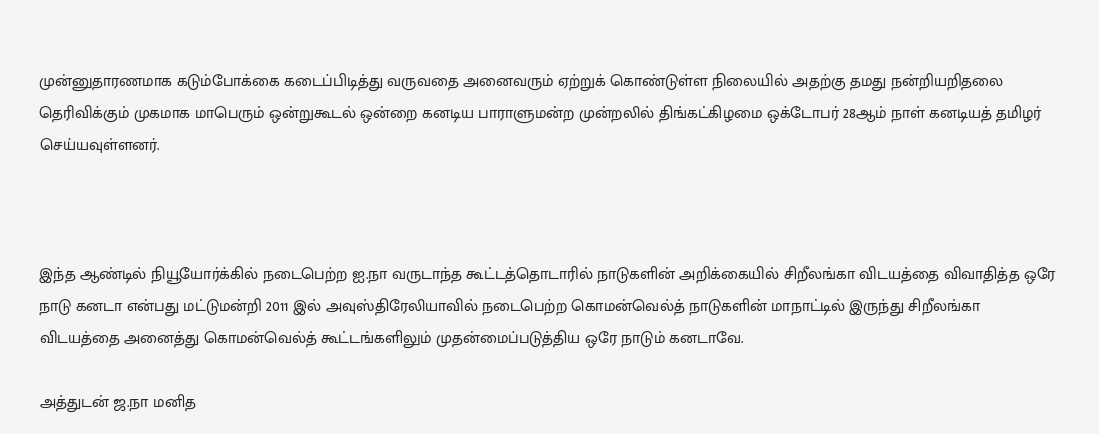முன்னுதாரணமாக கடும்போக்கை கடைப்பிடித்து வருவதை அனைவரும் ஏற்றுக் கொண்டுள்ள நிலையில் அதற்கு தமது நன்றியறிதலை தெரிவிக்கும் முகமாக மாபெரும் ஒன்றுகூடல் ஒன்றை கனடிய பாராளுமன்ற முன்றலில் திங்கட்கிழமை ஒக்டோபர் 28ஆம் நாள் கனடியத் தமிழர் செய்யவுள்ளனர்.



இந்த ஆண்டில் நியூயோர்க்கில் நடைபெற்ற ஐ.நா வருடாந்த கூட்டத்தொடாரில் நாடுகளின் அறிக்கையில் சிறீலங்கா விடயத்தை விவாதித்த ஒரே நாடு கனடா என்பது மட்டுமன்றி 2011 இல் அவுஸ்திரேலியாவில் நடைபெற்ற கொமன்வெல்த் நாடுகளின் மாநாட்டில் இருந்து சிறீலங்கா விடயத்தை அனைத்து கொமன்வெல்த் கூட்டங்களிலும் முதன்மைப்படுத்திய ஒரே நாடும் கனடாவே.

அத்துடன் ஜ.நா மனித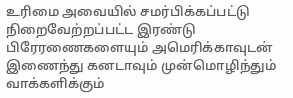உரிமை அவையில் சமர்பிக்கப்பட்டு நிறைவேற்றப்பட்ட இரண்டு பிரேரணைகளையும் அமெரிக்காவுடன் இணைந்து கனடாவும் முன்மொழிந்தும் வாக்களிக்கும்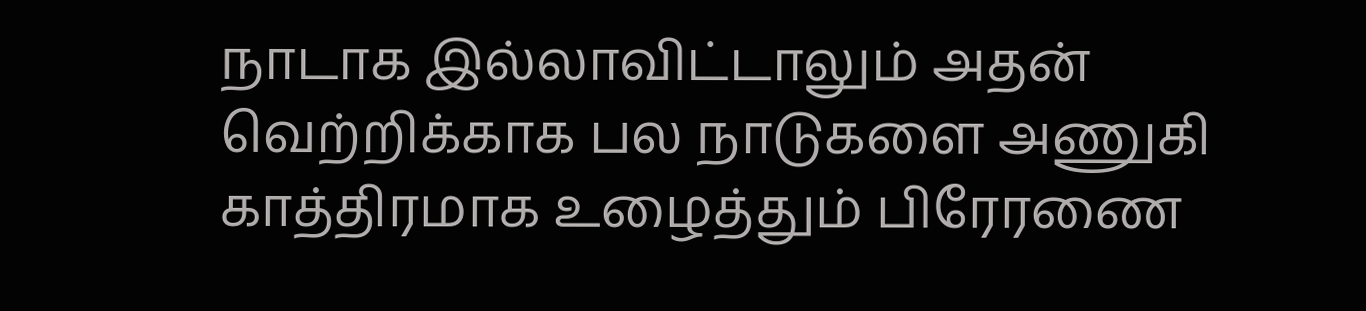நாடாக இல்லாவிட்டாலும் அதன் வெற்றிக்காக பல நாடுகளை அணுகி காத்திரமாக உழைத்தும் பிரேரணை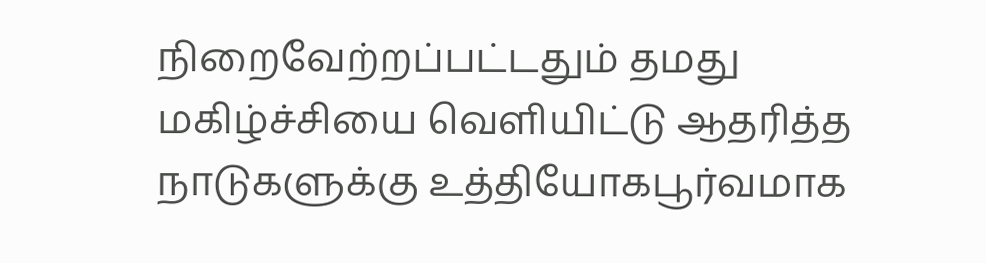நிறைவேற்றப்பட்டதும் தமது மகிழ்ச்சியை வெளியிட்டு ஆதரித்த நாடுகளுக்கு உத்தியோகபூர்வமாக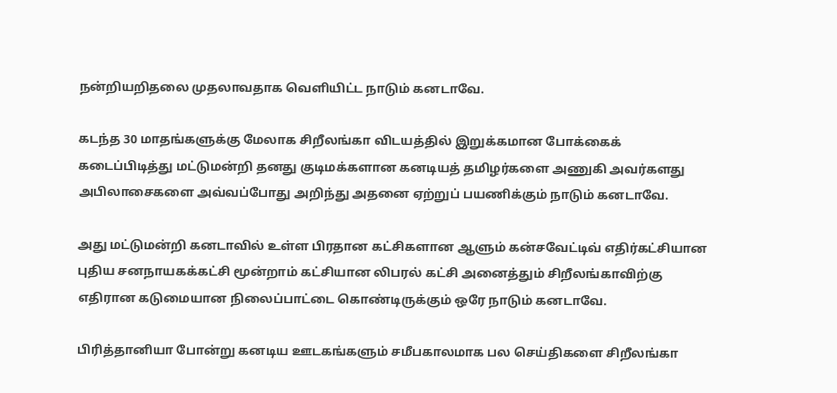நன்றியறிதலை முதலாவதாக வெளியிட்ட நாடும் கனடாவே.

கடந்த 30 மாதங்களுக்கு மேலாக சிறீலங்கா விடயத்தில் இறுக்கமான போக்கைக் கடைப்பிடித்து மட்டுமன்றி தனது குடிமக்களான கனடியத் தமிழர்களை அணுகி அவர்களது அபிலாசைகளை அவ்வப்போது அறிந்து அதனை ஏற்றுப் பயணிக்கும் நாடும் கனடாவே.

அது மட்டுமன்றி கனடாவில் உள்ள பிரதான கட்சிகளான ஆளும் கன்சவேட்டிவ் எதிர்கட்சியான புதிய சனநாயகக்கட்சி மூன்றாம் கட்சியான லிபரல் கட்சி அனைத்தும் சிறீலங்காவிற்கு எதிரான கடுமையான நிலைப்பாட்டை கொண்டிருக்கும் ஒரே நாடும் கனடாவே.

பிரித்தானியா போன்று கனடிய ஊடகங்களும் சமீபகாலமாக பல செய்திகளை சிறீலங்கா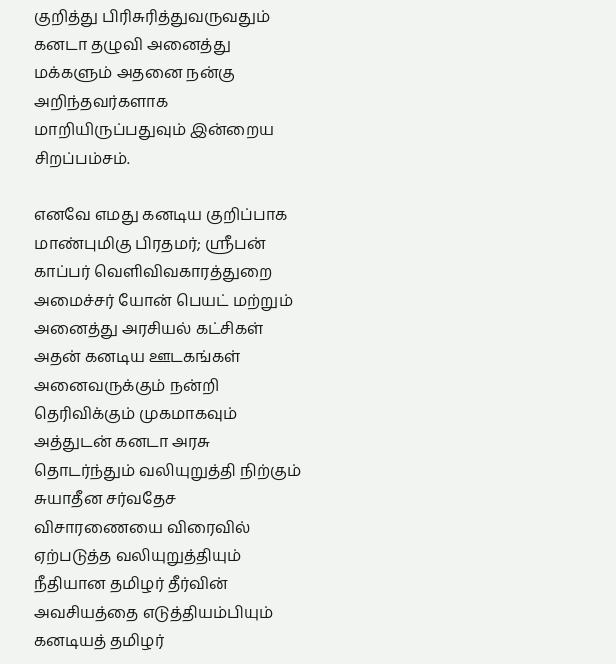குறித்து பிரிசுரித்துவருவதும் கனடா தழுவி அனைத்து மக்களும் அதனை நன்கு அறிந்தவர்களாக மாறியிருப்பதுவும் இன்றைய சிறப்பம்சம்.

எனவே எமது கனடிய குறிப்பாக மாண்புமிகு பிரதமர்; ஸ்ரீபன் காப்பர் வெளிவிவகாரத்துறை அமைச்சர் யோன் பெயட் மற்றும் அனைத்து அரசியல் கட்சிகள் அதன் கனடிய ஊடகங்கள் அனைவருக்கும் நன்றி தெரிவிக்கும் முகமாகவும் அத்துடன் கனடா அரசு தொடர்ந்தும் வலியுறுத்தி நிற்கும் சுயாதீன சர்வதேச விசாரணையை விரைவில் ஏற்படுத்த வலியுறுத்தியும் நீதியான தமிழர் தீர்வின் அவசியத்தை எடுத்தியம்பியும் கனடியத் தமிழர்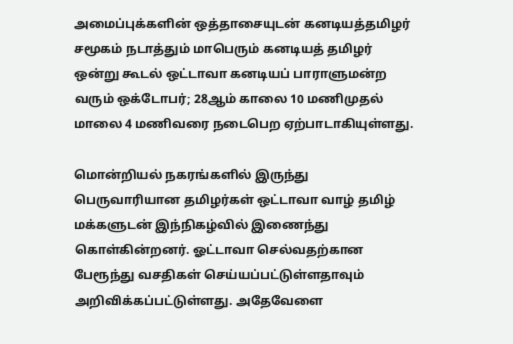அமைப்புக்களின் ஒத்தாசையுடன் கனடியத்தமிழர் சமூகம் நடாத்தும் மாபெரும் கனடியத் தமிழர் ஒன்று கூடல் ஒட்டாவா கனடியப் பாராளுமன்ற வரும் ஒக்டோபர்; 28ஆம் காலை 10 மணிமுதல் மாலை 4 மணிவரை நடைபெற ஏற்பாடாகியுள்ளது.

மொன்றியல் நகரங்களில் இருந்து பெருவாரியான தமிழர்கள் ஒட்டாவா வாழ் தமிழ் மக்களுடன் இந்நிகழ்வில் இணைந்து கொள்கின்றனர். ஓட்டாவா செல்வதற்கான பேரூந்து வசதிகள் செய்யப்பட்டுள்ளதாவும் அறிவிக்கப்பட்டுள்ளது. அதேவேளை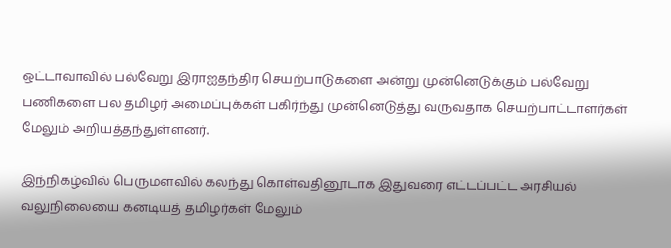ஒட்டாவாவில் பல்வேறு இராஐதந்திர செயற்பாடுகளை அன்று முன்னெடுக்கும் பல்வேறு பணிகளை பல தமிழர் அமைப்புக்கள் பகிர்ந்து முன்னெடுத்து வருவதாக செயற்பாட்டாளர்கள் மேலும் அறியத்தந்துள்ளனர்.

இந்நிகழ்வில் பெருமளவில் கலந்து கொள்வதினூடாக இதுவரை எட்டப்பட்ட அரசியல் வலுநிலையை கனடியத் தமிழர்கள் மேலும்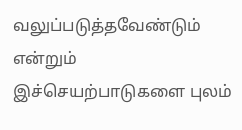வலுப்படுத்தவேண்டும் என்றும் இச்செயற்பாடுகளை புலம்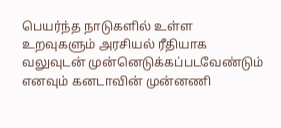பெயர்ந்த நாடுகளில் உள்ள உறவுகளும் அரசியல் ரீதியாக வலுவுடன் முன்னெடுக்கப்படவேண்டும் எனவும் கனடாவின் முன்னணி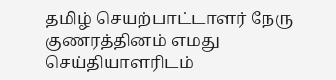தமிழ் செயற்பாட்டாளர் நேரு குணரத்தினம் எமது செய்தியாளரிடம்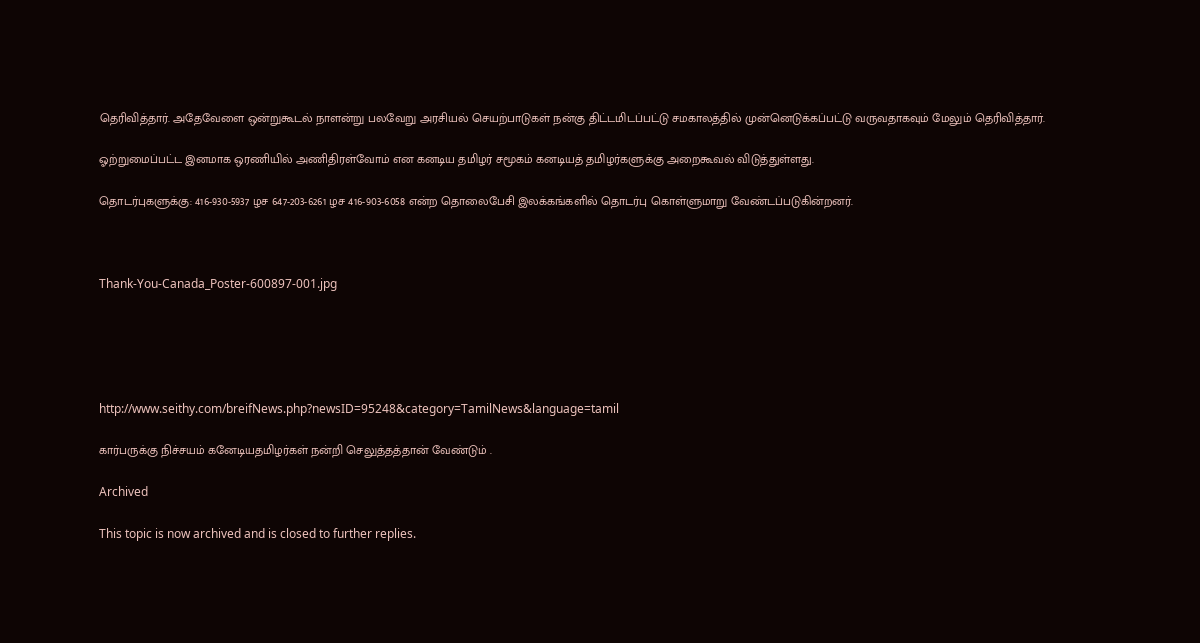தெரிவித்தார். அதேவேளை ஒன்றுகூடல் நாளன்று பலவேறு அரசியல் செயற்பாடுகள் நன்கு திட்டமிடப்பட்டு சமகாலத்தில் முன்னெடுக்கப்பட்டு வருவதாகவும் மேலும் தெரிவித்தார்.

ஓற்றுமைப்பட்ட இனமாக ஒரணியில் அணிதிரள்வோம் என கனடிய தமிழர் சமூகம் கனடியத் தமிழர்களுக்கு அறைகூவல் விடுத்துள்ளது.

தொடர்புகளுக்கு: 416-930-5937 ழச 647-203-6261 ழச 416-903-6058 என்ற தொலைபேசி இலக்கங்களில் தொடர்பு கொள்ளுமாறு வேண்டப்படுகின்றனர்.



Thank-You-Canada_Poster-600897-001.jpg





http://www.seithy.com/breifNews.php?newsID=95248&category=TamilNews&language=tamil

கார்பருக்கு நிச்சயம் கனேடியதமிழர்கள் நன்றி செலுத்தத்தான் வேண்டும் .

Archived

This topic is now archived and is closed to further replies.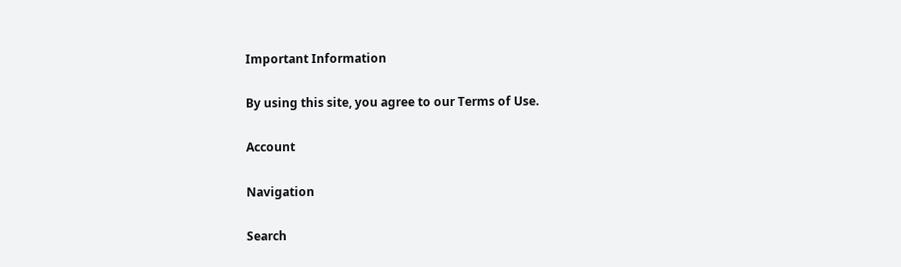Important Information

By using this site, you agree to our Terms of Use.

Account

Navigation

Search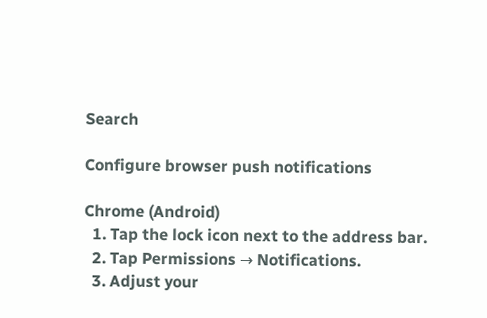Search

Configure browser push notifications

Chrome (Android)
  1. Tap the lock icon next to the address bar.
  2. Tap Permissions → Notifications.
  3. Adjust your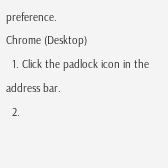preference.
Chrome (Desktop)
  1. Click the padlock icon in the address bar.
  2.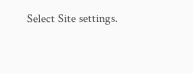Select Site settings.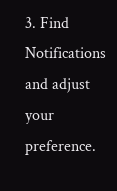3. Find Notifications and adjust your preference.